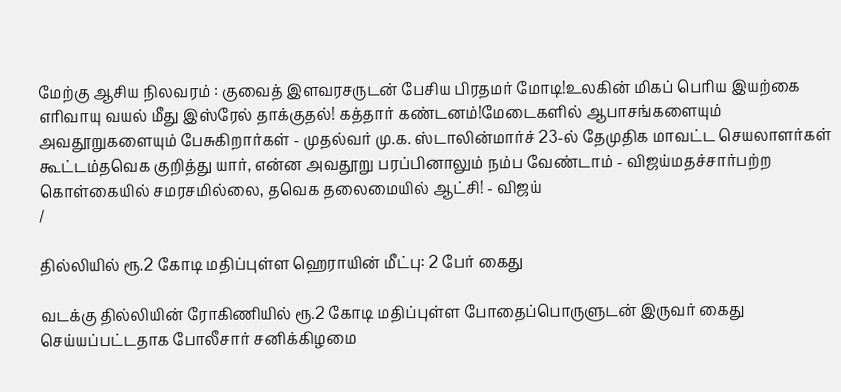மேற்கு ஆசிய நிலவரம் : குவைத் இளவரசருடன் பேசிய பிரதமர் மோடி!உலகின் மிகப் பெரிய இயற்கை எரிவாயு வயல் மீது இஸ்ரேல் தாக்குதல்! கத்தார் கண்டனம்!மேடைகளில் ஆபாசங்களையும் அவதூறுகளையும் பேசுகிறார்கள் - முதல்வர் மு.க. ஸ்டாலின்மார்ச் 23-ல் தேமுதிக மாவட்ட செயலாளர்கள் கூட்டம்தவெக குறித்து யார், என்ன அவதூறு பரப்பினாலும் நம்ப வேண்டாம் - விஜய்மதச்சார்பற்ற கொள்கையில் சமரசமில்லை, தவெக தலைமையில் ஆட்சி! - விஜய்
/

தில்லியில் ரூ.2 கோடி மதிப்புள்ள ஹெராயின் மீட்பு: 2 பேர் கைது

வடக்கு தில்லியின் ரோகிணியில் ரூ.2 கோடி மதிப்புள்ள போதைப்பொருளுடன் இருவர் கைது செய்யப்பட்டதாக போலீசார் சனிக்கிழமை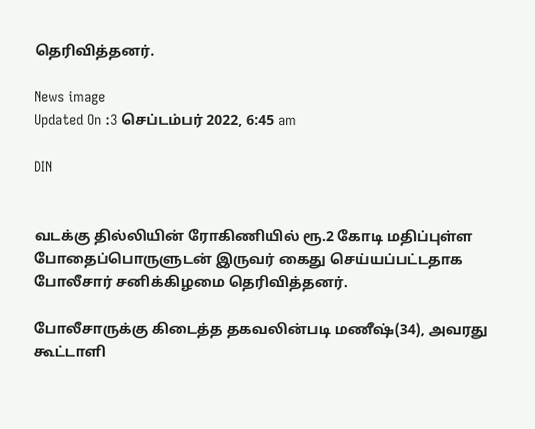தெரிவித்தனர்.

News image
Updated On :3 செப்டம்பர் 2022, 6:45 am

DIN


வடக்கு தில்லியின் ரோகிணியில் ரூ.2 கோடி மதிப்புள்ள போதைப்பொருளுடன் இருவர் கைது செய்யப்பட்டதாக போலீசார் சனிக்கிழமை தெரிவித்தனர்.

போலீசாருக்கு கிடைத்த தகவலின்படி மணீஷ்(34), அவரது கூட்டாளி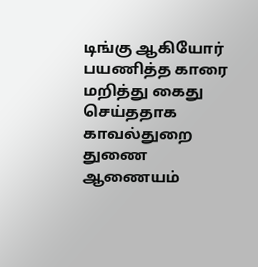டிங்கு ஆகியோர் பயணித்த காரை மறித்து கைது செய்ததாக காவல்துறை துணை ஆணையம்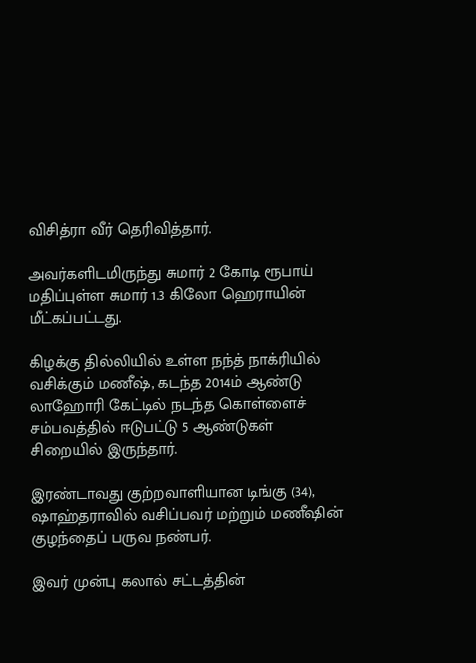விசித்ரா வீர் தெரிவித்தார்.

அவர்களிடமிருந்து சுமார் 2 கோடி ரூபாய் மதிப்புள்ள சுமார் 1.3 கிலோ ஹெராயின் மீட்கப்பட்டது.

கிழக்கு தில்லியில் உள்ள நந்த் நாக்ரியில் வசிக்கும் மணீஷ், கடந்த 2014ம் ஆண்டு லாஹோரி கேட்டில் நடந்த கொள்ளைச் சம்பவத்தில் ஈடுபட்டு 5 ஆண்டுகள் சிறையில் இருந்தார்.

இரண்டாவது குற்றவாளியான டிங்கு (34), ஷாஹ்தராவில் வசிப்பவர் மற்றும் மணீஷின் குழந்தைப் பருவ நண்பர்.

இவர் முன்பு கலால் சட்டத்தின்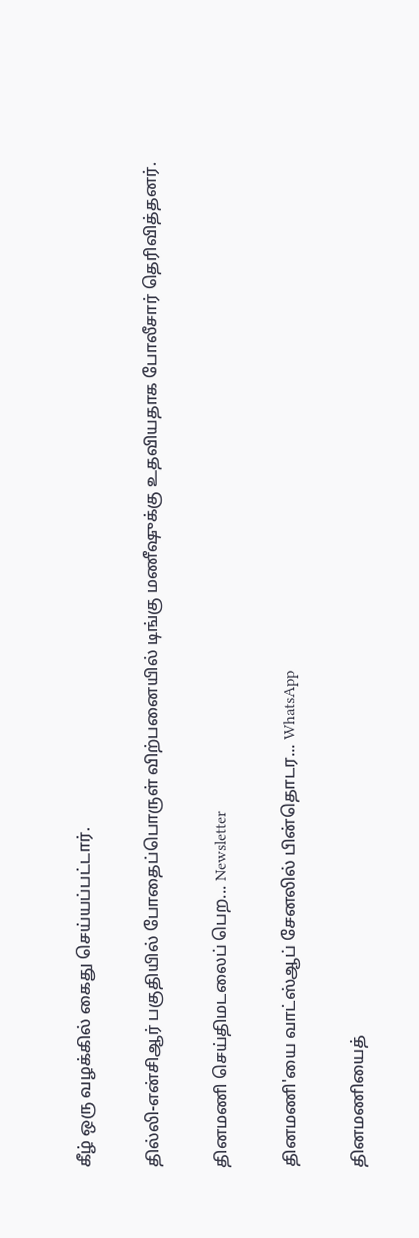கீழ் ஒரு வழக்கில் கைது செய்யப்பட்டார்.

தில்லி-என்சிஆர் பகுதியில் போதைப்பொருள் விற்பனையில் டிங்கு மணீஷுக்கு உதவியதாக போலீசார் தெரிவித்தனர்.

தினமணி செய்திமடலைப் பெற... Newsletter

தினமணி'யை வாட்ஸ்ஆப் சேனலில் பின்தொடர... WhatsApp

தினமணியைத்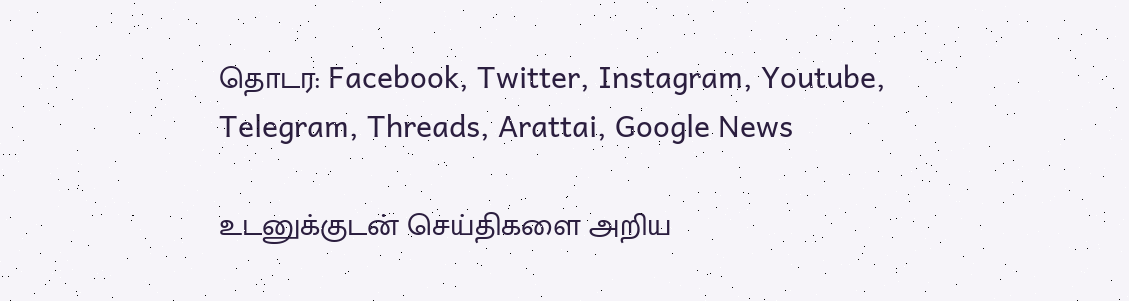தொடர: Facebook, Twitter, Instagram, Youtube, Telegram, Threads, Arattai, Google News

உடனுக்குடன் செய்திகளை அறிய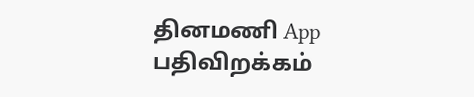தினமணி App பதிவிறக்கம்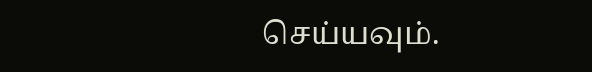செய்யவும்.